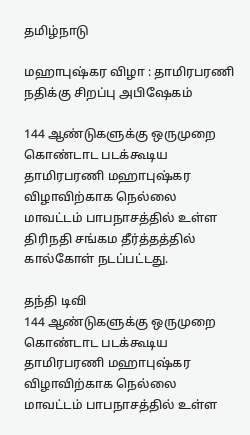தமிழ்நாடு

மஹாபுஷ்கர விழா : தாமிரபரணி நதிக்கு சிறப்பு அபிஷேகம்

144 ஆண்டுகளுக்கு ஒருமுறை கொண்டாட படக்கூடிய தாமிரபரணி மஹாபுஷ்கர விழாவிற்காக நெல்லை மாவட்டம் பாபநாசத்தில் உள்ள திரிநதி சங்கம தீர்த்தத்தில் கால்கோள் நடப்பட்டது.

தந்தி டிவி
144 ஆண்டுகளுக்கு ஒருமுறை கொண்டாட படக்கூடிய தாமிரபரணி மஹாபுஷ்கர விழாவிற்காக நெல்லை மாவட்டம் பாபநாசத்தில் உள்ள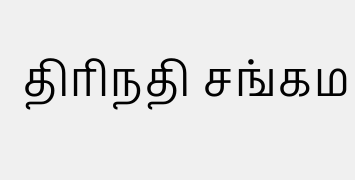திரிநதி சங்கம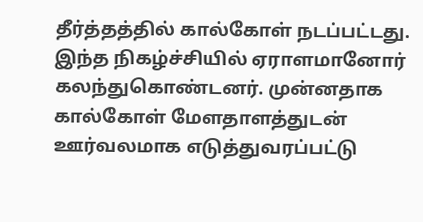தீர்த்தத்தில் கால்கோள் நடப்பட்டது. இந்த நிகழ்ச்சியில் ஏராளமானோர் கலந்துகொண்டனர். முன்னதாக கால்கோள் மேளதாளத்துடன் ஊர்வலமாக எடுத்துவரப்பட்டு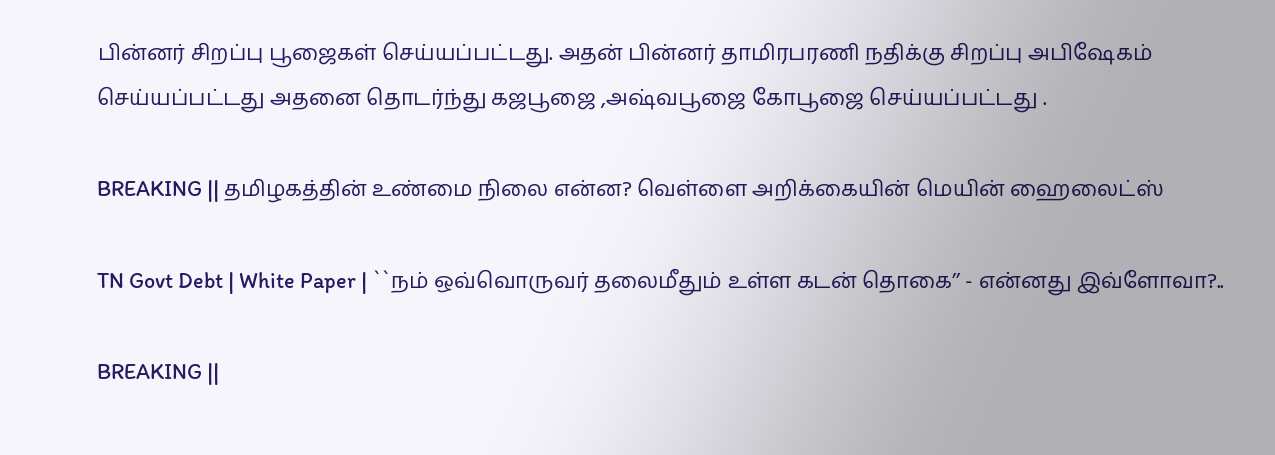பின்னர் சிறப்பு பூஜைகள் செய்யப்பட்டது. அதன் பின்னர் தாமிரபரணி நதிக்கு சிறப்பு அபிஷேகம் செய்யப்பட்டது அதனை தொடர்ந்து கஜபூஜை ,அஷ்வபூஜை கோபூஜை செய்யப்பட்டது .

BREAKING || தமிழகத்தின் உண்மை நிலை என்ன? வெள்ளை அறிக்கையின் மெயின் ஹைலைட்ஸ்

TN Govt Debt | White Paper | ``நம் ஒவ்வொருவர் தலைமீதும் உள்ள கடன் தொகை’’ - என்னது இவ்ளோவா?..

BREAKING ||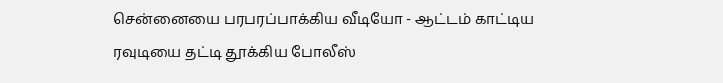சென்னையை பரபரப்பாக்கிய வீடியோ - ஆட்டம் காட்டிய ரவுடியை தட்டி தூக்கிய போலீஸ்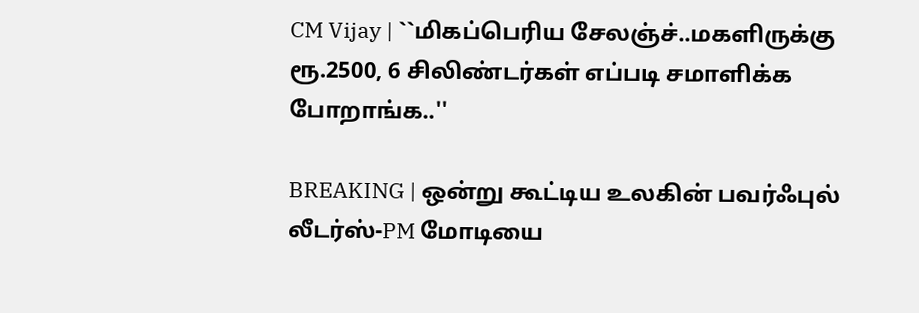CM Vijay | ``மிகப்பெரிய சேலஞ்ச்..மகளிருக்கு ரூ.2500, 6 சிலிண்டர்கள் எப்படி சமாளிக்க போறாங்க..''

BREAKING | ஒன்று கூட்டிய உலகின் பவர்ஃபுல் லீடர்ஸ்-PM மோடியை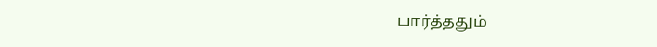பார்த்ததும்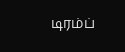டிரம்ப்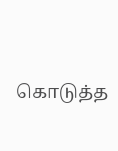கொடுத்த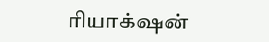ரியாக்‌ஷன்